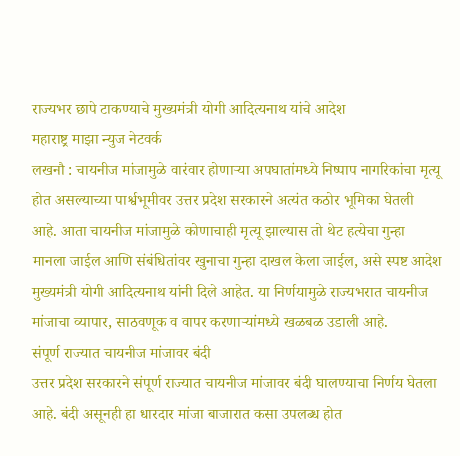राज्यभर छापे टाकण्याचे मुख्यमंत्री योगी आदित्यनाथ यांचे आदेश
महाराष्ट्र माझा न्युज नेटवर्क
लखनौ : चायनीज मांजामुळे वारंवार होणाऱ्या अपघातांमध्ये निष्पाप नागरिकांचा मृत्यू होत असल्याच्या पार्श्वभूमीवर उत्तर प्रदेश सरकारने अत्यंत कठोर भूमिका घेतली आहे. आता चायनीज मांजामुळे कोणाचाही मृत्यू झाल्यास तो थेट हत्येचा गुन्हा मानला जाईल आणि संबंधितांवर खुनाचा गुन्हा दाखल केला जाईल, असे स्पष्ट आदेश मुख्यमंत्री योगी आदित्यनाथ यांनी दिले आहेत. या निर्णयामुळे राज्यभरात चायनीज मांजाचा व्यापार, साठवणूक व वापर करणाऱ्यांमध्ये खळबळ उडाली आहे.
संपूर्ण राज्यात चायनीज मांजावर बंदी
उत्तर प्रदेश सरकारने संपूर्ण राज्यात चायनीज मांजावर बंदी घालण्याचा निर्णय घेतला आहे. बंदी असूनही हा धारदार मांजा बाजारात कसा उपलब्ध होत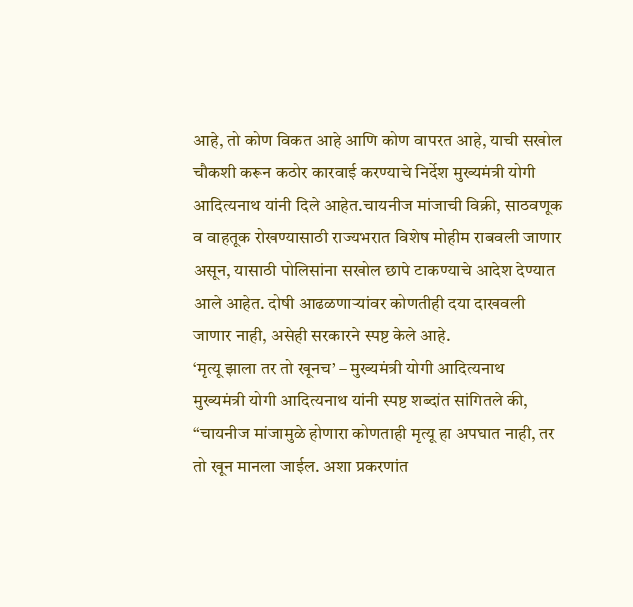आहे, तो कोण विकत आहे आणि कोण वापरत आहे, याची सखोल चौकशी करून कठोर कारवाई करण्याचे निर्देश मुख्यमंत्री योगी आदित्यनाथ यांनी दिले आहेत.चायनीज मांजाची विक्री, साठवणूक व वाहतूक रोखण्यासाठी राज्यभरात विशेष मोहीम राबवली जाणार असून, यासाठी पोलिसांना सखोल छापे टाकण्याचे आदेश देण्यात आले आहेत. दोषी आढळणाऱ्यांवर कोणतीही दया दाखवली जाणार नाही, असेही सरकारने स्पष्ट केले आहे.
‘मृत्यू झाला तर तो खूनच’ – मुख्यमंत्री योगी आदित्यनाथ
मुख्यमंत्री योगी आदित्यनाथ यांनी स्पष्ट शब्दांत सांगितले की, “चायनीज मांजामुळे होणारा कोणताही मृत्यू हा अपघात नाही, तर तो खून मानला जाईल. अशा प्रकरणांत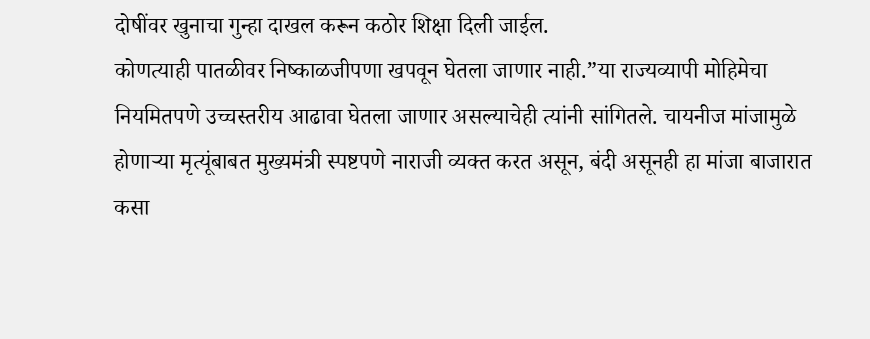दोषींवर खुनाचा गुन्हा दाखल करून कठोर शिक्षा दिली जाईल.
कोणत्याही पातळीवर निष्काळजीपणा खपवून घेतला जाणार नाही.”या राज्यव्यापी मोहिमेचा नियमितपणे उच्चस्तरीय आढावा घेतला जाणार असल्याचेही त्यांनी सांगितले. चायनीज मांजामुळे होणाऱ्या मृत्यूंबाबत मुख्यमंत्री स्पष्टपणे नाराजी व्यक्त करत असून, बंदी असूनही हा मांजा बाजारात कसा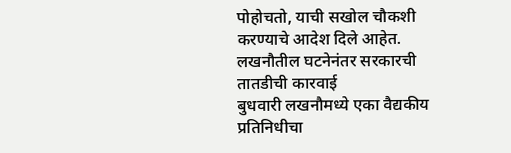पोहोचतो, याची सखोल चौकशी करण्याचे आदेश दिले आहेत.
लखनौतील घटनेनंतर सरकारची तातडीची कारवाई
बुधवारी लखनौमध्ये एका वैद्यकीय प्रतिनिधीचा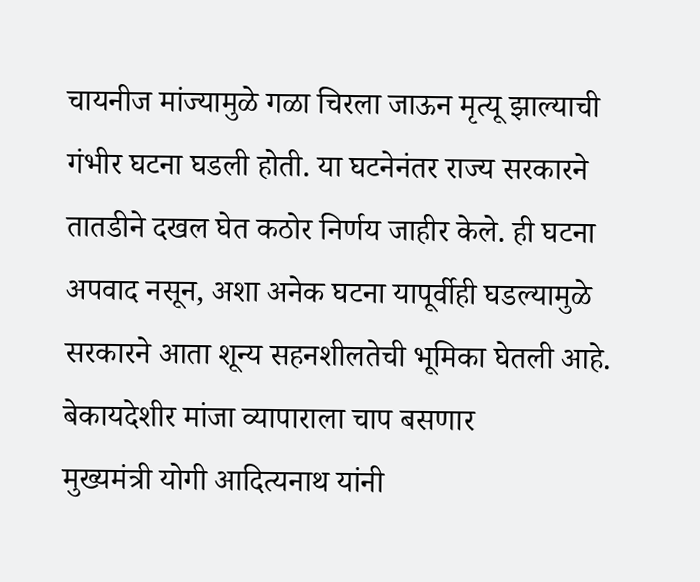चायनीज मांज्यामुळे गळा चिरला जाऊन मृत्यू झाल्याची गंभीर घटना घडली होती. या घटनेनंतर राज्य सरकारने तातडीने दखल घेत कठोर निर्णय जाहीर केले. ही घटना अपवाद नसून, अशा अनेक घटना यापूर्वीही घडल्यामुळे सरकारने आता शून्य सहनशीलतेची भूमिका घेतली आहे.
बेकायदेशीर मांजा व्यापाराला चाप बसणार
मुख्यमंत्री योगी आदित्यनाथ यांनी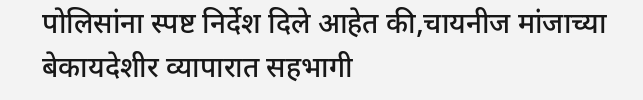पोलिसांना स्पष्ट निर्देश दिले आहेत की,चायनीज मांजाच्या बेकायदेशीर व्यापारात सहभागी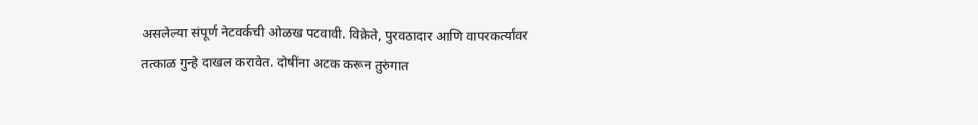असलेल्या संपूर्ण नेटवर्कची ओळख पटवावी. विक्रेते, पुरवठादार आणि वापरकर्त्यांवर तत्काळ गुन्हे दाखल करावेत. दोषींना अटक करून तुरुंगात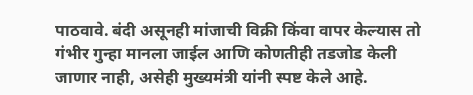पाठवावे. बंदी असूनही मांजाची विक्री किंवा वापर केल्यास तो गंभीर गुन्हा मानला जाईल आणि कोणतीही तडजोड केली जाणार नाही, असेही मुख्यमंत्री यांनी स्पष्ट केले आहे.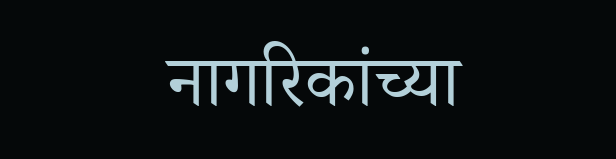नागरिकांच्या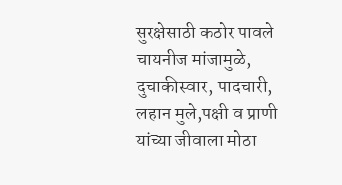सुरक्षेसाठी कठोर पावले
चायनीज मांजामुळे, दुचाकीस्वार, पादचारी, लहान मुले,पक्षी व प्राणी यांच्या जीवाला मोठा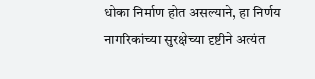धोका निर्माण होत असल्याने, हा निर्णय नागरिकांच्या सुरक्षेच्या दृष्टीने अत्यंत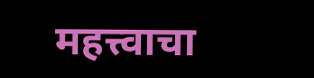महत्त्वाचा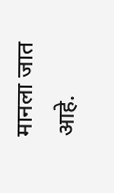मानला जात आहे.